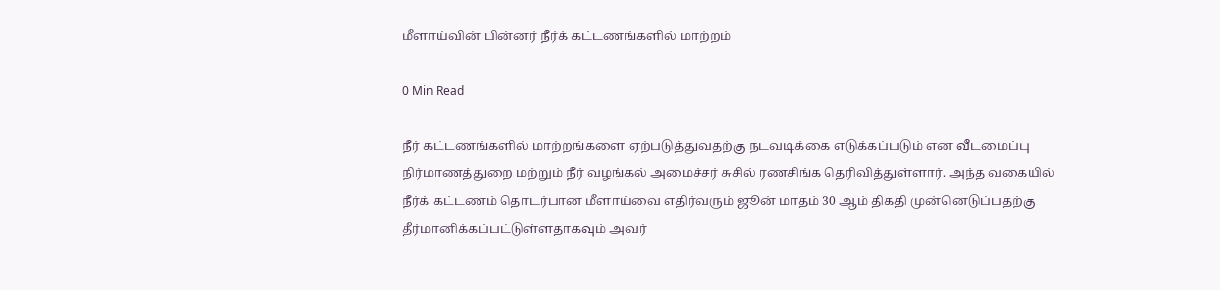மீளாய்வின் பின்னர் நீர்க் கட்டணங்களில் மாற்றம்

0 Min Read

நீர் கட்டணங்களில் மாற்றங்களை ஏற்படுத்துவதற்கு நடவடிக்கை எடுக்கப்படும் என வீடமைப்பு நிர்மாணத்துறை மற்றும் நீர் வழங்கல் அமைச்சர் சுசில் ரணசிங்க தெரிவித்துள்ளார். அந்த வகையில் நீர்க் கட்டணம் தொடர்பான மீளாய்வை எதிர்வரும் ஜூன் மாதம் 30 ஆம் திகதி முன்னெடுப்பதற்கு தீர்மானிக்கப்பட்டுள்ளதாகவும் அவர்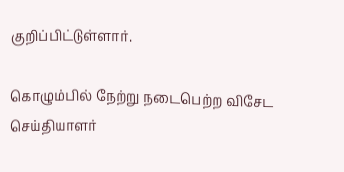குறிப்பிட்டுள்ளார்.

கொழும்பில் நேற்று நடைபெற்ற விசேட செய்தியாளர்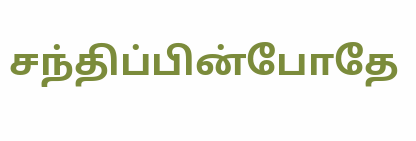சந்திப்பின்போதே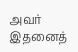அவர் இதனைத்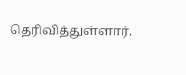தெரிவித்துள்ளார்.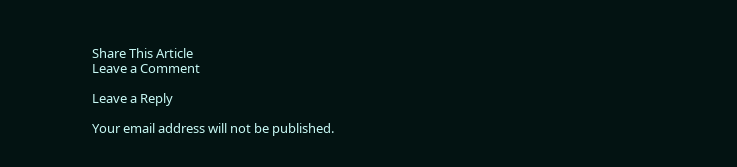Share This Article
Leave a Comment

Leave a Reply

Your email address will not be published.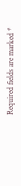Required fields are marked *